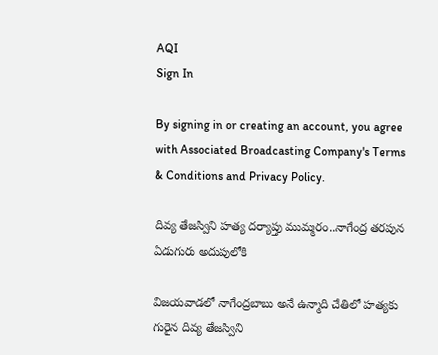AQI
Sign In

By signing in or creating an account, you agree with Associated Broadcasting Company's Terms & Conditions and Privacy Policy.

దివ్య తేజస్విని హత్య దర్యాప్తు ముమ్మరం..నాగేంద్ర తరపున ఏడుగురు అదుపులోకి

విజయవాడలో నాగేంద్రబాబు అనే ఉన్మాది చేతిలో హత్యకు గురైన దివ్య తేజస్విని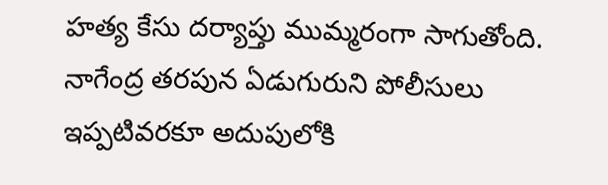హత్య కేసు దర్యాప్తు ముమ్మరంగా సాగుతోంది. నాగేంద్ర తరపున ఏడుగురుని పోలీసులు ఇప్పటివరకూ అదుపులోకి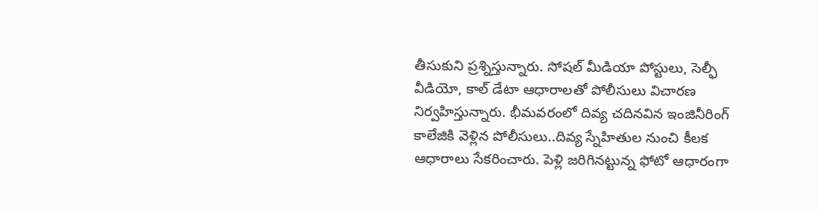తీసుకుని ప్రశ్నిస్తున్నారు. సోషల్ మీడియా పోస్టులు, సెల్ఫీ వీడియో, కాల్ డేటా ఆధారాలతో పోలీసులు విచారణ నిర్వహిస్తున్నారు. భీమవరంలో దివ్య చదినవిన ఇంజినీరింగ్ కాలేజికి వెళ్లిన పోలీసులు..దివ్య స్నేహితుల నుంచి కీలక ఆధారాలు సేకరించారు. పెళ్లి జరిగినట్టున్న ఫోటో ఆధారంగా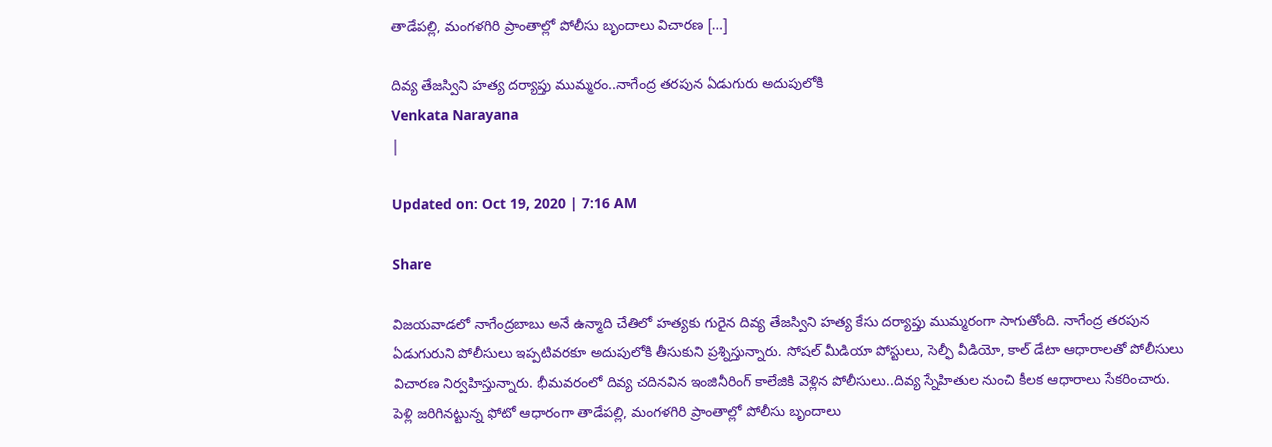తాడేపల్లి, మంగళగిరి ప్రాంతాల్లో పోలీసు బృందాలు విచారణ […]

దివ్య తేజస్విని హత్య దర్యాప్తు ముమ్మరం..నాగేంద్ర తరపున ఏడుగురు అదుపులోకి
Venkata Narayana
|

Updated on: Oct 19, 2020 | 7:16 AM

Share

విజయవాడలో నాగేంద్రబాబు అనే ఉన్మాది చేతిలో హత్యకు గురైన దివ్య తేజస్విని హత్య కేసు దర్యాప్తు ముమ్మరంగా సాగుతోంది. నాగేంద్ర తరపున ఏడుగురుని పోలీసులు ఇప్పటివరకూ అదుపులోకి తీసుకుని ప్రశ్నిస్తున్నారు. సోషల్ మీడియా పోస్టులు, సెల్ఫీ వీడియో, కాల్ డేటా ఆధారాలతో పోలీసులు విచారణ నిర్వహిస్తున్నారు. భీమవరంలో దివ్య చదినవిన ఇంజినీరింగ్ కాలేజికి వెళ్లిన పోలీసులు..దివ్య స్నేహితుల నుంచి కీలక ఆధారాలు సేకరించారు. పెళ్లి జరిగినట్టున్న ఫోటో ఆధారంగా తాడేపల్లి, మంగళగిరి ప్రాంతాల్లో పోలీసు బృందాలు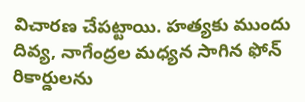విచారణ చేపట్టాయి. హత్యకు ముందు దివ్య, నాగేంద్రల మధ్యన సాగిన ఫోన్ రికార్డులను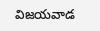విజయవాడ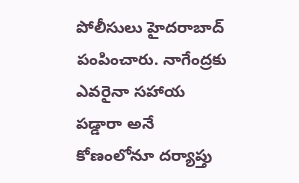పోలీసులు హైదరాబాద్ పంపించారు. నాగేంద్రకు ఎవరైనా సహాయ పడ్డారా అనే కోణంలోనూ దర్యాప్తు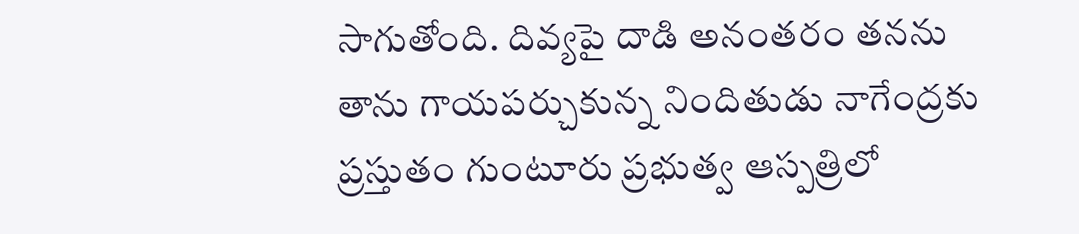సాగుతోంది. దివ్యపై దాడి అనంతరం తనను తాను గాయపర్చుకున్న నిందితుడు నాగేంద్రకు ప్రస్తుతం గుంటూరు ప్రభుత్వ ఆస్పత్రిలో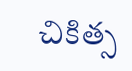చికిత్స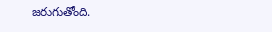జరుగుతోంది.